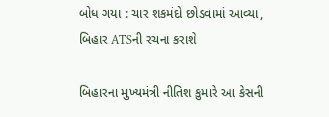બોધ ગયા : ચાર શકમંદો છોડવામાં આવ્યા, બિહાર ATSની રચના કરાશે

બિહારના મુખ્યમંત્રી નીતિશ કુમારે આ કેસની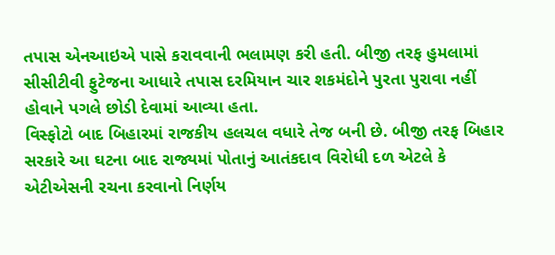તપાસ એનઆઇએ પાસે કરાવવાની ભલામણ કરી હતી. બીજી તરફ હુમલામાં સીસીટીવી ફુટેજના આધારે તપાસ દરમિયાન ચાર શકમંદોને પુરતા પુરાવા નહીં હોવાને પગલે છોડી દેવામાં આવ્યા હતા.
વિસ્ફોટો બાદ બિહારમાં રાજકીય હલચલ વધારે તેજ બની છે. બીજી તરફ બિહાર સરકારે આ ઘટના બાદ રાજ્યમાં પોતાનું આતંકદાવ વિરોધી દળ એટલે કે એટીએસની રચના કરવાનો નિર્ણય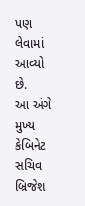પણ લેવામાં આવ્યો છે.
આ અંગે મુખ્ય કેબિનેટ સચિવ બ્રિજેશ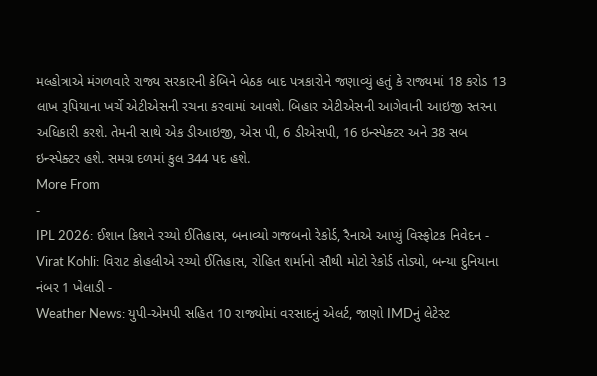મલ્હોત્રાએ મંગળવારે રાજ્ય સરકારની કેબિને બેઠક બાદ પત્રકારોને જણાવ્યું હતું કે રાજ્યમાં 18 કરોડ 13 લાખ રૂપિયાના ખર્ચે એટીએસની રચના કરવામાં આવશે. બિહાર એટીએસની આગેવાની આઇજી સ્તરના અધિકારી કરશે. તેમની સાથે એક ડીઆઇજી, એસ પી, 6 ડીએસપી, 16 ઇન્સ્પેક્ટર અને 38 સબ ઇન્સ્પેક્ટર હશે. સમગ્ર દળમાં કુલ 344 પદ હશે.
More From
-
IPL 2026: ઈશાન કિશને રચ્યો ઈતિહાસ, બનાવ્યો ગજબનો રેકોર્ડ, રૈનાએ આપ્યું વિસ્ફોટક નિવેદન -
Virat Kohli: વિરાટ કોહલીએ રચ્યો ઈતિહાસ, રોહિત શર્માનો સૌથી મોટો રેકોર્ડ તોડ્યો, બન્યા દુનિયાના નંબર 1 ખેલાડી -
Weather News: યુપી-એમપી સહિત 10 રાજ્યોમાં વરસાદનું એલર્ટ, જાણો IMDનું લેટેસ્ટ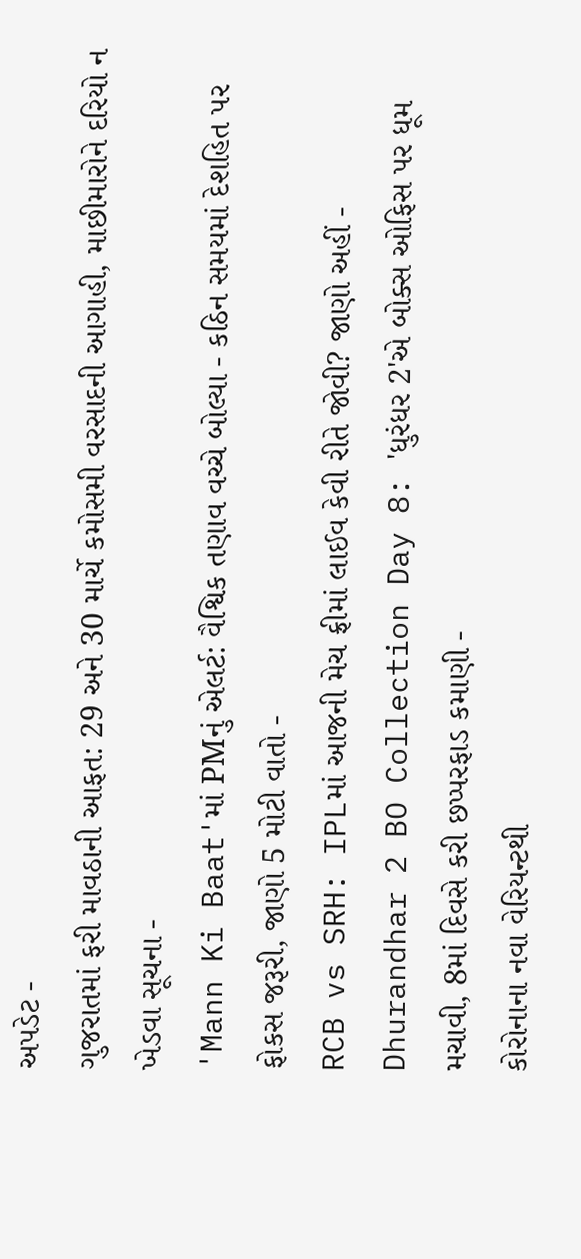અપડેટ -
ગુજરાતમાં ફરી માવઠાની આફત: 29 અને 30 માર્ચે કમોસમી વરસાદની આગાહી, માછીમારોને દરિયો ન ખેડવા સૂચના -
'Mann Ki Baat'માં PMનું એલર્ટ: વૈશ્વિક તણાવ વચ્ચે બોલ્યા - કઠિન સમયમાં દેશહિત પર ફોકસ જરૂરી, જાણો 5 મોટી વાતો -
RCB vs SRH: IPLમાં આજની મેચ ફ્રીમાં લાઈવ કેવી રીતે જોવી? જાણો અહીં -
Dhurandhar 2 BO Collection Day 8: 'ધુરંધર 2'એ બોક્સ ઓફિસ પર ધૂમ મચાવી, 8માં દિવસે કરી છપ્પરફાડ કમાણી -
કોરોનાના નવા વેરિયન્ટથી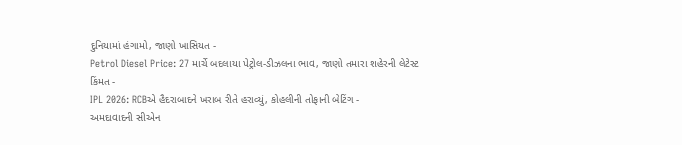દુનિયામાં હંગામો, જાણો ખાસિયત -
Petrol Diesel Price: 27 માર્ચે બદલાયા પેટ્રોલ-ડીઝલના ભાવ, જાણો તમારા શહેરની લેટેસ્ટ કિંમત -
IPL 2026: RCBએ હૈદરાબાદને ખરાબ રીતે હરાવ્યું, કોહલીની તોફાની બેટિંગ -
અમદાવાદની સીએન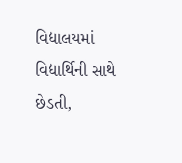વિદ્યાલયમાં વિદ્યાર્થિની સાથે છેડતી,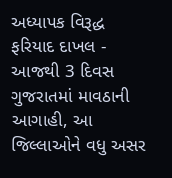અધ્યાપક વિરૂદ્ધ ફરિયાદ દાખલ -
આજથી 3 દિવસ ગુજરાતમાં માવઠાની આગાહી, આ જિલ્લાઓને વધુ અસર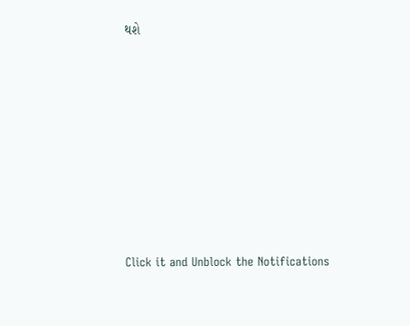થશે








Click it and Unblock the Notifications